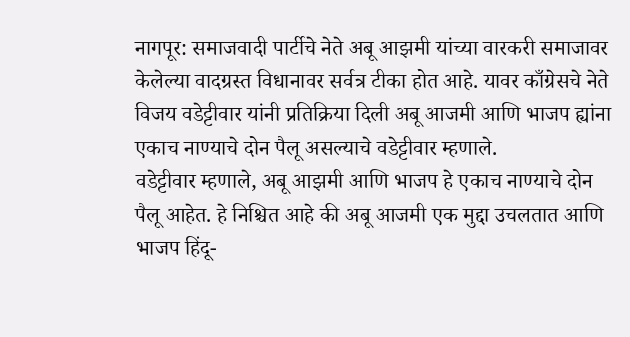नागपूर: समाजवादी पार्टीचे नेते अबू आझमी यांच्या वारकरी समाजावर केलेल्या वादग्रस्त विधानावर सर्वत्र टीका होत आहे. यावर काँग्रेसचे नेते विजय वडेट्टीवार यांनी प्रतिक्रिया दिली अबू आजमी आणि भाजप ह्यांना एकाच नाण्याचे दोन पैलू असल्याचे वडेट्टीवार म्हणाले.
वडेट्टीवार म्हणाले, अबू आझमी आणि भाजप हे एकाच नाण्याचे दोन पैलू आहेत. हे निश्चित आहे की अबू आजमी एक मुद्दा उचलतात आणि भाजप हिंदू-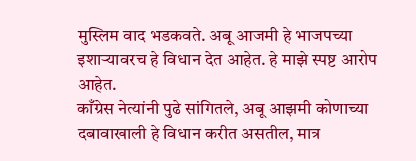मुस्लिम वाद भडकवते. अबू आजमी हे भाजपच्या इशाऱ्यावरच हे विधान देत आहेत. हे माझे स्पष्ट आरोप आहेत.
काँग्रेस नेत्यांनी पुढे सांगितले, अबू आझमी कोणाच्या दबावाखाली हे विधान करीत असतील, मात्र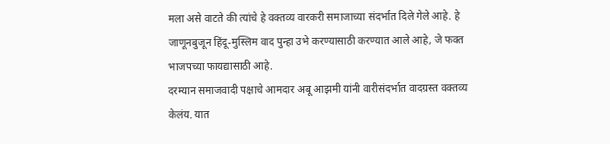मला असे वाटते की त्यांचे हे वक्तव्य वारकरी समाजाच्या संदर्भात दिले गेले आहे. हे जाणूनबुजून हिंदू-मुस्लिम वाद पुन्हा उभे करण्यासाठी करण्यात आले आहे, जे फक्त भाजपच्या फायद्यासाठी आहे.
दरम्यान समाजवादी पक्षाचे आमदार अबू आझमी यांनी वारीसंदर्भात वादग्रस्त वक्तव्य केलंय. यात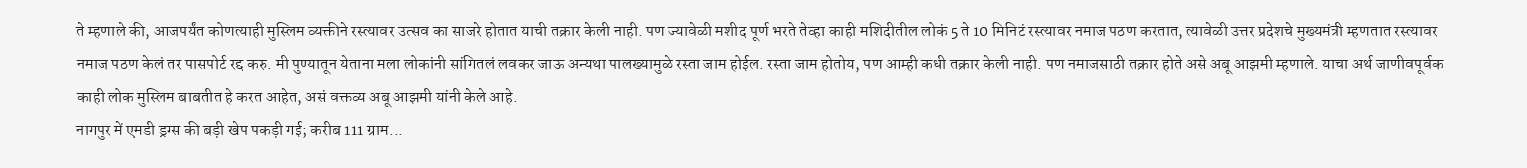ते म्हणाले की, आजपर्यंत कोणत्याही मुस्लिम व्यक्तीने रस्त्यावर उत्सव का साजरे होतात याची तक्रार केली नाही. पण ज्यावेळी मशीद पूर्ण भरते तेव्हा काही मशिदीतील लोकं 5 ते 10 मिनिटं रस्त्यावर नमाज पठण करतात, त्यावेळी उत्तर प्रदेशचे मुख्यमंत्री म्हणतात रस्त्यावर नमाज पठण केलं तर पासपोर्ट रद्द करु. मी पुण्यातून येताना मला लोकांनी सांगितलं लवकर जाऊ अन्यथा पालख्यामुळे रस्ता जाम होईल. रस्ता जाम होतोय, पण आम्ही कधी तक्रार केली नाही. पण नमाजसाठी तक्रार होते असे अबू आझमी म्हणाले. याचा अर्थ जाणीवपूर्वक काही लोक मुस्लिम बाबतीत हे करत आहेत, असं वक्तव्य अबू आझमी यांनी केले आहे.
नागपुर में एमडी ड्रग्स की बड़ी खेप पकड़ी गई; करीब 111 ग्राम...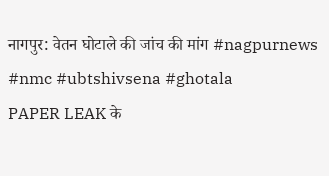नागपुर: वेतन घोटाले की जांच की मांग #nagpurnews #nmc #ubtshivsena #ghotala
PAPER LEAK के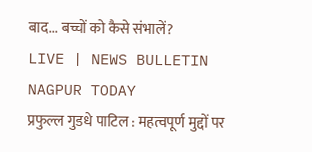बाद... बच्चों को कैसे संभालें?
LIVE | NEWS BULLETIN NAGPUR TODAY
प्रफुल्ल गुडधे पाटिल : महत्वपूर्ण मुद्दों पर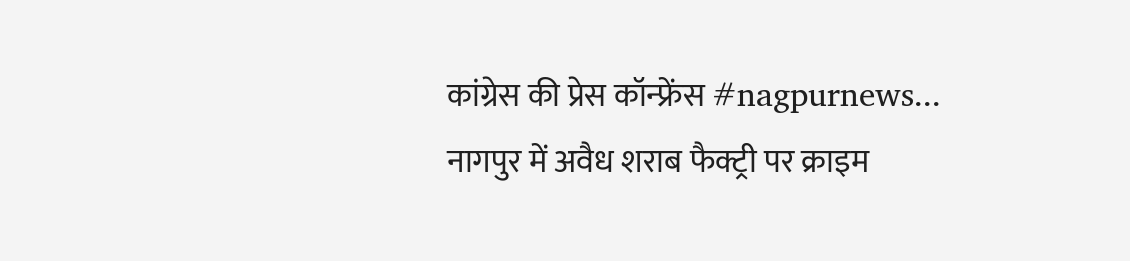कांग्रेस की प्रेस कॉन्फ्रेंस #nagpurnews...
नागपुर में अवैध शराब फैक्ट्री पर क्राइम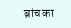ब्रांच का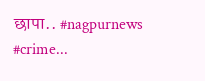छापा.. #nagpurnews #crime...